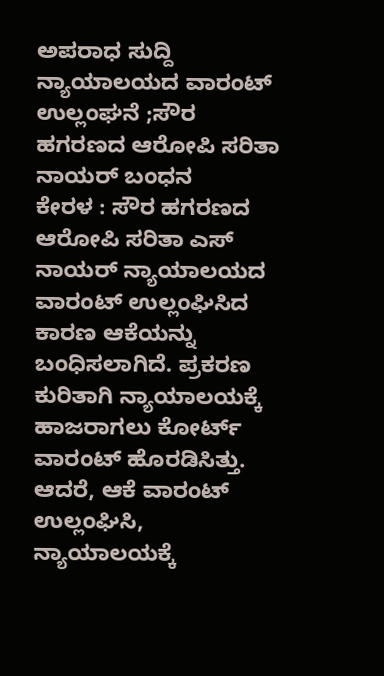ಅಪರಾಧ ಸುದ್ದಿ
ನ್ಯಾಯಾಲಯದ ವಾರಂಟ್ ಉಲ್ಲಂಘನೆ ;ಸೌರ ಹಗರಣದ ಆರೋಪಿ ಸರಿತಾ ನಾಯರ್ ಬಂಧನ
ಕೇರಳ : ಸೌರ ಹಗರಣದ ಆರೋಪಿ ಸರಿತಾ ಎಸ್ ನಾಯರ್ ನ್ಯಾಯಾಲಯದ ವಾರಂಟ್ ಉಲ್ಲಂಘಿಸಿದ ಕಾರಣ ಆಕೆಯನ್ನು ಬಂಧಿಸಲಾಗಿದೆ. ಪ್ರಕರಣ ಕುರಿತಾಗಿ ನ್ಯಾಯಾಲಯಕ್ಕೆ ಹಾಜರಾಗಲು ಕೋರ್ಟ್ ವಾರಂಟ್ ಹೊರಡಿಸಿತ್ತು. ಆದರೆ, ಆಕೆ ವಾರಂಟ್ ಉಲ್ಲಂಘಿಸಿ, ನ್ಯಾಯಾಲಯಕ್ಕೆ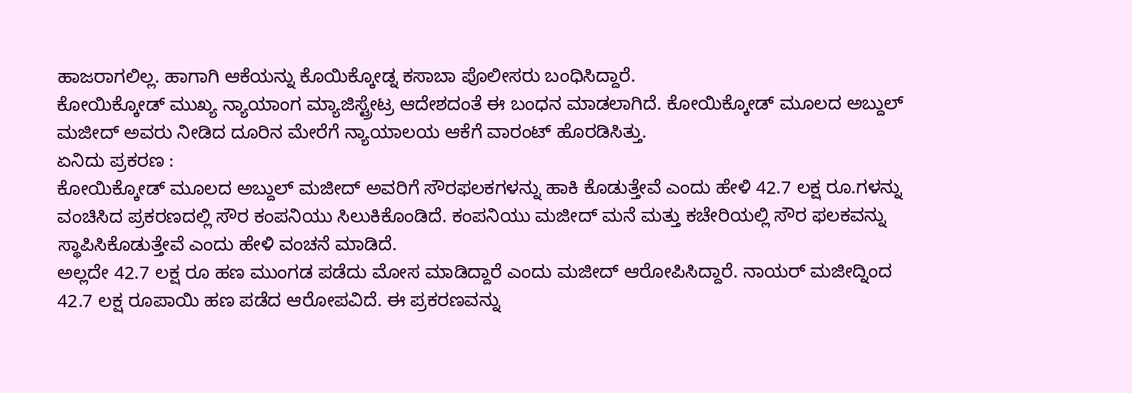ಹಾಜರಾಗಲಿಲ್ಲ. ಹಾಗಾಗಿ ಆಕೆಯನ್ನು ಕೊಯಿಕ್ಕೋಡ್ನ ಕಸಾಬಾ ಪೊಲೀಸರು ಬಂಧಿಸಿದ್ದಾರೆ.
ಕೋಯಿಕ್ಕೋಡ್ ಮುಖ್ಯ ನ್ಯಾಯಾಂಗ ಮ್ಯಾಜಿಸ್ಟ್ರೇಟ್ರ ಆದೇಶದಂತೆ ಈ ಬಂಧನ ಮಾಡಲಾಗಿದೆ. ಕೋಯಿಕ್ಕೋಡ್ ಮೂಲದ ಅಬ್ದುಲ್ ಮಜೀದ್ ಅವರು ನೀಡಿದ ದೂರಿನ ಮೇರೆಗೆ ನ್ಯಾಯಾಲಯ ಆಕೆಗೆ ವಾರಂಟ್ ಹೊರಡಿಸಿತ್ತು.
ಏನಿದು ಪ್ರಕರಣ :
ಕೋಯಿಕ್ಕೋಡ್ ಮೂಲದ ಅಬ್ದುಲ್ ಮಜೀದ್ ಅವರಿಗೆ ಸೌರಫಲಕಗಳನ್ನು ಹಾಕಿ ಕೊಡುತ್ತೇವೆ ಎಂದು ಹೇಳಿ 42.7 ಲಕ್ಷ ರೂ.ಗಳನ್ನು ವಂಚಿಸಿದ ಪ್ರಕರಣದಲ್ಲಿ ಸೌರ ಕಂಪನಿಯು ಸಿಲುಕಿಕೊಂಡಿದೆ. ಕಂಪನಿಯು ಮಜೀದ್ ಮನೆ ಮತ್ತು ಕಚೇರಿಯಲ್ಲಿ ಸೌರ ಫಲಕವನ್ನು ಸ್ಥಾಪಿಸಿಕೊಡುತ್ತೇವೆ ಎಂದು ಹೇಳಿ ವಂಚನೆ ಮಾಡಿದೆ.
ಅಲ್ಲದೇ 42.7 ಲಕ್ಷ ರೂ ಹಣ ಮುಂಗಡ ಪಡೆದು ಮೋಸ ಮಾಡಿದ್ದಾರೆ ಎಂದು ಮಜೀದ್ ಆರೋಪಿಸಿದ್ದಾರೆ. ನಾಯರ್ ಮಜೀದ್ನಿಂದ 42.7 ಲಕ್ಷ ರೂಪಾಯಿ ಹಣ ಪಡೆದ ಆರೋಪವಿದೆ. ಈ ಪ್ರಕರಣವನ್ನು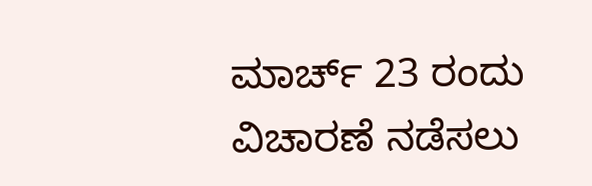ಮಾರ್ಚ್ 23 ರಂದು ವಿಚಾರಣೆ ನಡೆಸಲು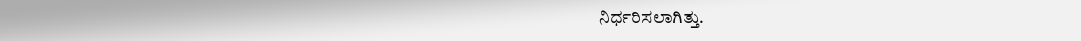ನಿರ್ಧರಿಸಲಾಗಿತ್ತು.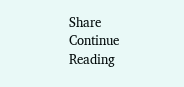Share
Continue Reading